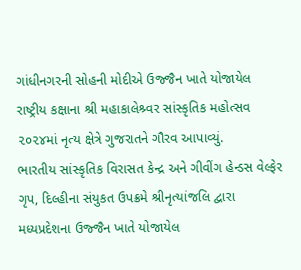ગાંધીનગરની સોહની મોદીએ ઉજ્જૈન ખાતે યોજાયેલ રાષ્ટ્રીય કક્ષાના શ્રી મહાકાલેશ્ર્વર સાંસ્કૃતિક મહોત્સવ ૨૦૨૪માં નૃત્ય ક્ષેત્રે ગુજરાતને ગૌરવ આપાવ્યું.
ભારતીય સાંસ્કૃતિક વિરાસત કેન્દ્ર અને ગીવીંગ હેન્ડસ વેલ્ફેર ગૃપ, દિલ્હીના સંયુકત ઉપક્રમે શ્રીનૃત્યાંજલિ દ્વારા મધ્યપ્રદેશના ઉજ્જૈન ખાતે યોજાયેલ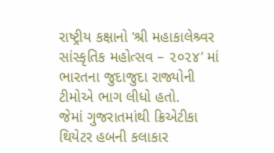રાષ્ટ્રીય કક્ષાનો ‘શ્રી મહાકાલેશ્ર્વર સાંસ્કૃતિક મહોત્સવ – ૨૦૨૪’ માં ભારતના જુદાજુદા રાજ્યોની ટીમોએ ભાગ લીધો હતો.
જેમાં ગુજરાતમાંથી ક્રિએટીકા થિયેટર હબની કલાકાર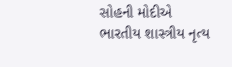સોહની મોદીએ ભારતીય શાસ્ત્રીય નૃત્ય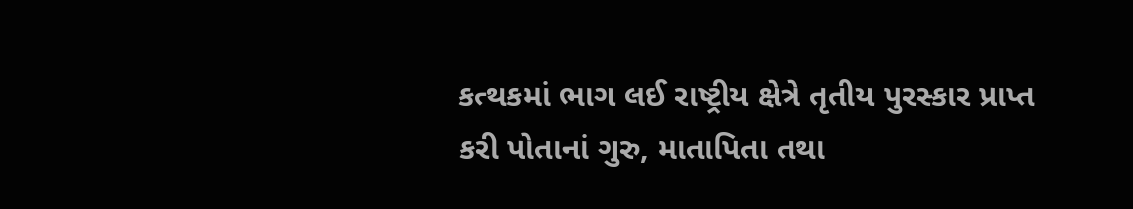કત્થકમાં ભાગ લઈ રાષ્ટ્રીય ક્ષેત્રે તૃતીય પુરસ્કાર પ્રાપ્ત કરી પોતાનાં ગુરુ, માતાપિતા તથા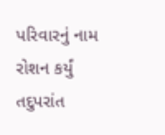પરિવારનું નામ રોશન કર્યું તદુપરાંત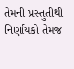તેમની પ્રસ્તુતીથી નિર્ણાયકો તેમજ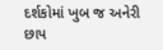દર્શકોમાં ખુબ જ અનેરી છાપ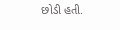છોડી હતી.